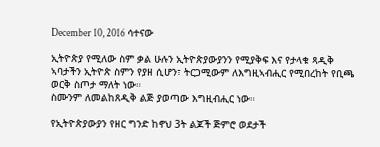December 10, 2016 ሳተናው

ኢትዮጵያ የሚለው ስም ቃል ሁሉን ኢትዮጵያውያንን የሚያቅፍ እና የታላቁ ጻዲቅ ኣባታችን ኢትዮጵ ስምን የያዘ ሲሆን፣ ትርጋሚውም ለእግዚኣብሒር የሚበረከት የቢጫ ወርቅ ስጦታ ማለት ነው።
ስሙንም ለመልከጸዲቅ ልጅ ያወጣው እግዚብሒር ነው።

የኢትዮጵያውያን የዘር ግንድ ከኖህ 3ት ልጆች ጅምሮ ወደታች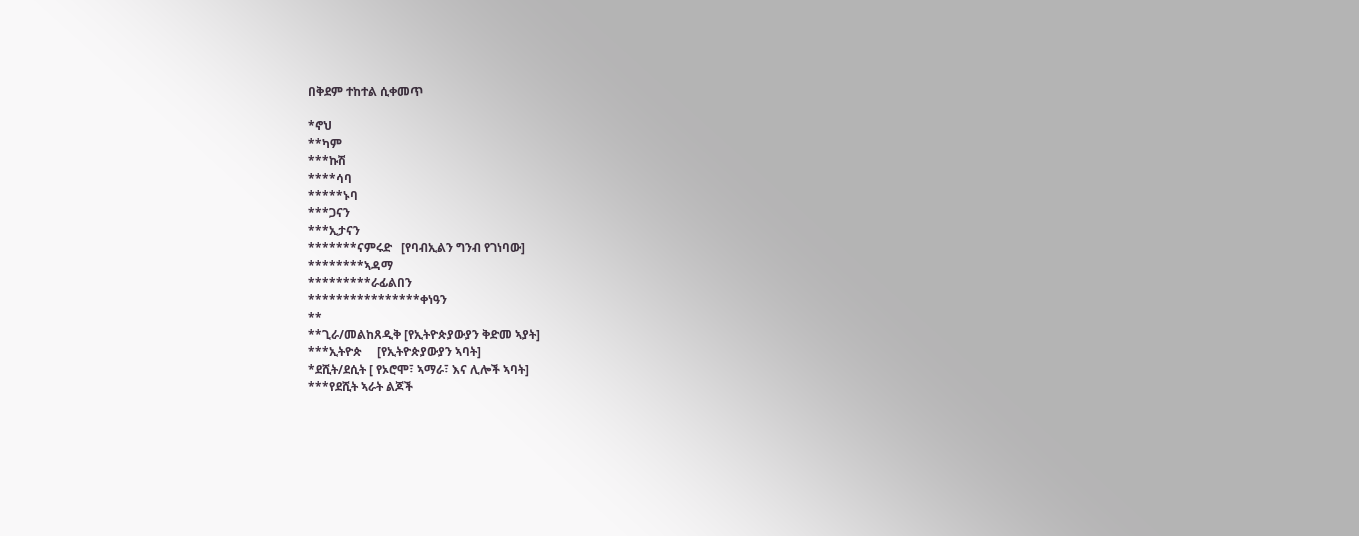በቅደም ተከተል ሲቀመጥ

*ኖህ
**ካም
***ኩሽ
****ሳባ
*****ኑባ
***ጋናን
***ኢታናን
*******ናምሩድ   [የባብኢልን ግንብ የገነባው]
********ኣዳማ
*********ራፊልበን
****************ቀነዓን
**
**ጊራ/መልከጸዲቅ [የኢትዮጵያውያን ቅድመ ኣያት]
***ኢትዮጵ     [የኢትዮጵያውያን ኣባት]
*ደሺት/ደሲት [ የኦሮሞ፣ ኣማራ፣ እና ሊሎች ኣባት]
***የደሺት ኣራት ልጆች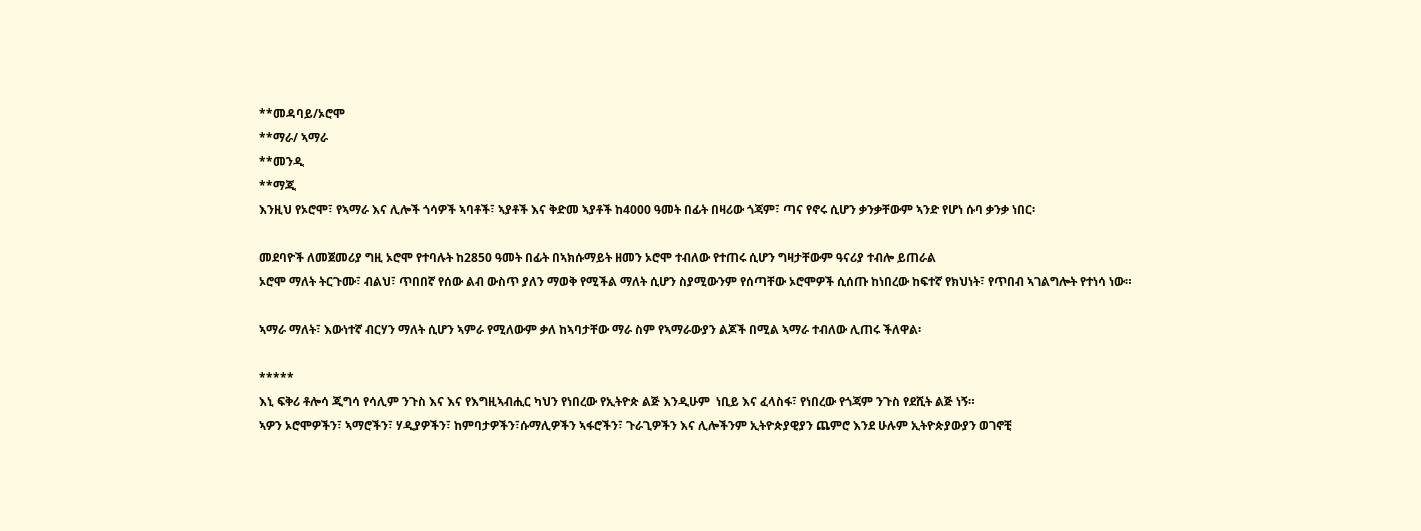**መዳባይ/ኦሮሞ
**ማራ/ ኣማራ
**መንዲ
**ማጂ
እንዚህ የኦሮሞ፣ የኣማራ እና ሊሎች ጎሳዎች ኣባቶች፣ ኣያቶች እና ቅድመ ኣያቶች ከ4000 ዓመት በፊት በዛሪው ጎጃም፣ ጣና የኖሩ ሲሆን ቃንቃቸውም ኣንድ የሆነ ሱባ ቃንቃ ነበር፡

መደባዮች ለመጀመሪያ ግዚ ኦሮሞ የተባሉት ከ2850 ዓመት በፊት በኣክሱማይት ዘመን ኦሮሞ ተብለው የተጠሩ ሲሆን ግዛታቸውም ዓናሪያ ተብሎ ይጠራል
ኦሮሞ ማለት ትርጉሙ፣ ብልህ፣ ጥበበኛ የሰው ልብ ውስጥ ያለን ማወቅ የሚችል ማለት ሲሆን ስያሚውንም የሰጣቸው ኦሮሞዎች ሲሰጡ ከነበረው ከፍተኛ የክህነት፣ የጥበብ ኣገልግሎት የተነሳ ነው።

ኣማራ ማለት፣ እውነተኛ ብርሃን ማለት ሲሆን ኣምራ የሚለውም ቃለ ከኣባታቸው ማራ ስም የኣማራውያን ልጆች በሚል ኣማራ ተብለው ሊጠሩ ችለዋል፡

*****
እኒ ፍቅሪ ቶሎሳ ጂግሳ የሳሊም ንጉስ እና እና የእግዚኣብሒር ካህን የነበረው የኢትዮጵ ልጅ እንዲሁም  ነቢይ እና ፈላስፋ፣ የነበረው የጎጃም ንጉስ የደሺት ልጅ ነኝ።
ኣዎን ኦሮሞዎችን፣ ኣማሮችን፣ ሃዲያዎችን፣ ከምባታዎችን፣ሱማሊዎችን ኣፋሮችን፣ ጉራጊዎችን እና ሊሎችንም ኢትዮጵያዊያን ጨምሮ እንደ ሁሉም ኢትዮጵያውያን ወገኖቺ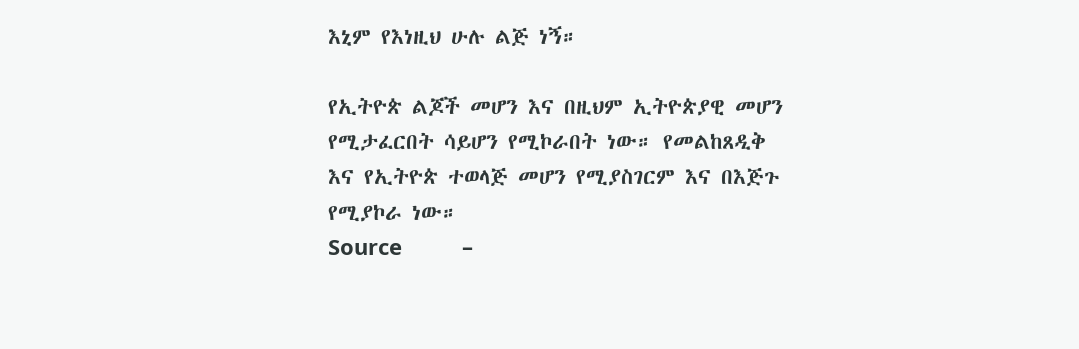እኒም የእነዚህ ሁሉ ልጅ ነኝ።

የኢትዮጵ ልጆች መሆን እና በዚህም ኢትዮጵያዊ መሆን የሚታፈርበት ሳይሆን የሚኮራበት ነው። የመልከጸዲቅ እና የኢትዮጵ ተወላጅ መሆን የሚያስገርም እና በእጅጉ የሚያኮራ ነው።
Source          –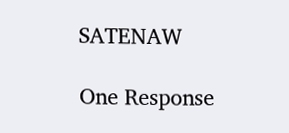SATENAW

One Response